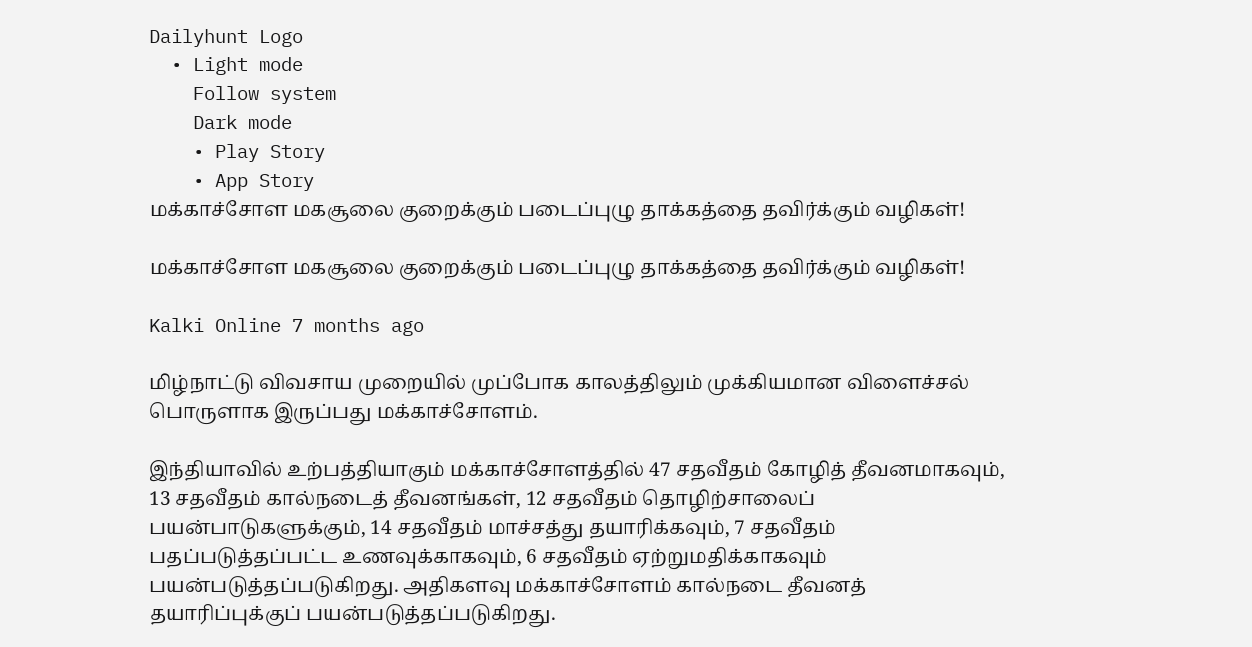Dailyhunt Logo
  • Light mode
    Follow system
    Dark mode
    • Play Story
    • App Story
மக்காச்சோள மகசூலை குறைக்கும் படைப்புழு தாக்கத்தை தவிர்க்கும் வழிகள்!

மக்காச்சோள மகசூலை குறைக்கும் படைப்புழு தாக்கத்தை தவிர்க்கும் வழிகள்!

Kalki Online 7 months ago

மிழ்நாட்டு விவசாய முறையில் முப்போக காலத்திலும் முக்கியமான விளைச்சல் பொருளாக இருப்பது மக்காச்சோளம்.

இந்தியாவில் உற்பத்தியாகும் மக்காச்சோளத்தில் 47 சதவீதம் கோழித் தீவனமாகவும், 13 சதவீதம் கால்நடைத் தீவனங்கள், 12 சதவீதம் தொழிற்சாலைப் பயன்பாடுகளுக்கும், 14 சதவீதம் மாச்சத்து தயாரிக்கவும், 7 சதவீதம் பதப்படுத்தப்பட்ட உணவுக்காகவும், 6 சதவீதம் ஏற்றுமதிக்காகவும் பயன்படுத்தப்படுகிறது. அதிகளவு மக்காச்சோளம் கால்நடை தீவனத் தயாரிப்புக்குப் பயன்படுத்தப்படுகிறது.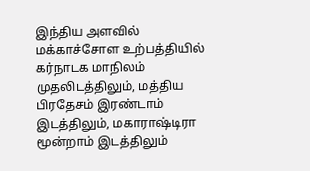இந்திய அளவில் மக்காச்சோள உற்பத்தியில் கர்நாடக மாநிலம் முதலிடத்திலும், மத்திய பிரதேசம் இரண்டாம் இடத்திலும், மகாராஷ்டிரா மூன்றாம் இடத்திலும்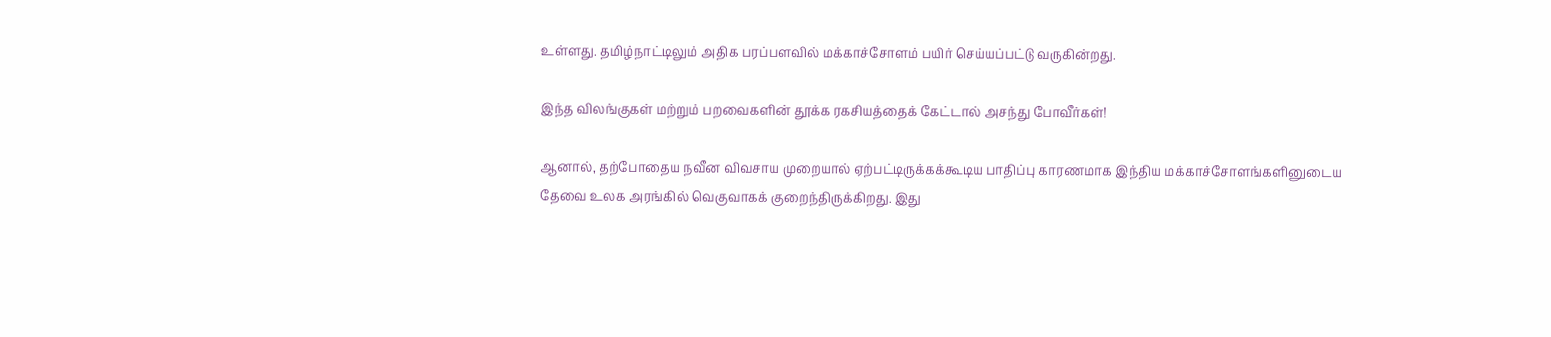உள்ளது. தமிழ்நாட்டிலும் அதிக பரப்பளவில் மக்காச்சோளம் பயிர் செய்யப்பட்டு வருகின்றது.

இந்த விலங்குகள் மற்றும் பறவைகளின் தூக்க ரகசியத்தைக் கேட்டால் அசந்து போவீர்கள்!

ஆனால், தற்போதைய நவீன விவசாய முறையால் ஏற்பட்டிருக்கக்கூடிய பாதிப்பு காரணமாக இந்திய மக்காச்சோளங்களினுடைய தேவை உலக அரங்கில் வெகுவாகக் குறைந்திருக்கிறது. இது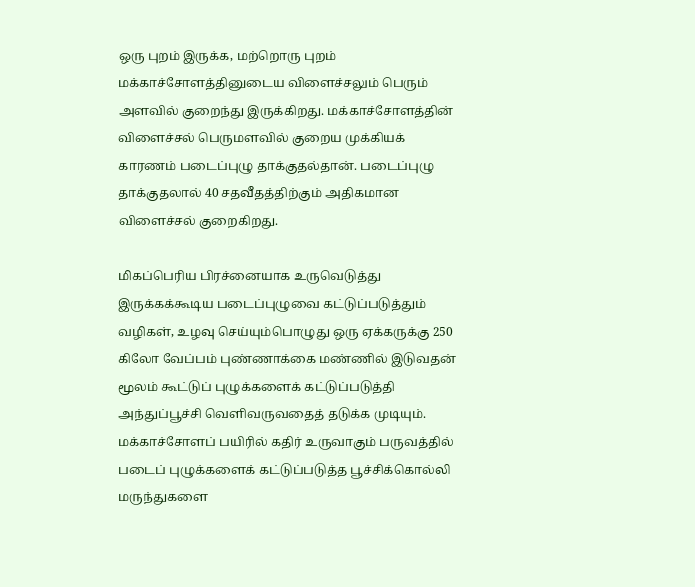ஒரு புறம் இருக்க, மற்றொரு புறம் மக்காச்சோளத்தினுடைய விளைச்சலும் பெரும் அளவில் குறைந்து இருக்கிறது. மக்காச்சோளத்தின் விளைச்சல் பெருமளவில் குறைய முக்கியக் காரணம் படைப்புழு தாக்குதல்தான். படைப்புழு தாக்குதலால் 40 சதவீதத்திற்கும் அதிகமான விளைச்சல் குறைகிறது.

மிகப்பெரிய பிரச்னையாக உருவெடுத்து இருக்கக்கூடிய படைப்புழுவை கட்டுப்படுத்தும் வழிகள், உழவு செய்யும்பொழுது ஒரு ஏக்கருக்கு 250 கிலோ வேப்பம் புண்ணாக்கை மண்ணில் இடுவதன் மூலம் கூட்டுப் புழுக்களைக் கட்டுப்படுத்தி அந்துப்பூச்சி வெளிவருவதைத் தடுக்க முடியும். மக்காச்சோளப் பயிரில் கதிர் உருவாகும் பருவத்தில் படைப் புழுக்களைக் கட்டுப்படுத்த பூச்சிக்கொல்லி மருந்துகளை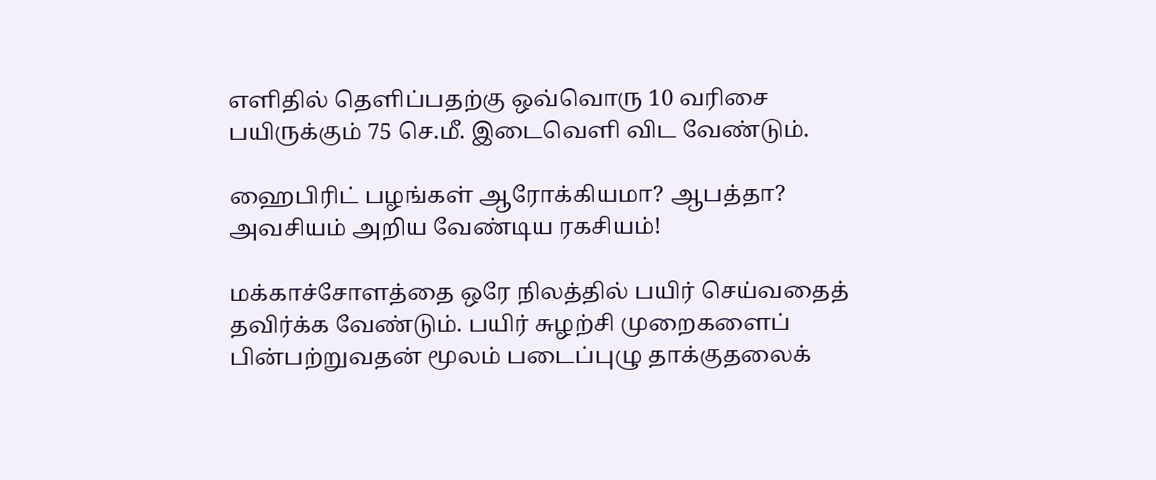எளிதில் தெளிப்பதற்கு ஒவ்வொரு 10 வரிசை பயிருக்கும் 75 செ.மீ. இடைவெளி விட வேண்டும்.

ஹைபிரிட் பழங்கள் ஆரோக்கியமா? ஆபத்தா? அவசியம் அறிய வேண்டிய ரகசியம்!

மக்காச்சோளத்தை ஒரே நிலத்தில் பயிர் செய்வதைத் தவிர்க்க வேண்டும். பயிர் சுழற்சி முறைகளைப் பின்பற்றுவதன் மூலம் படைப்புழு தாக்குதலைக்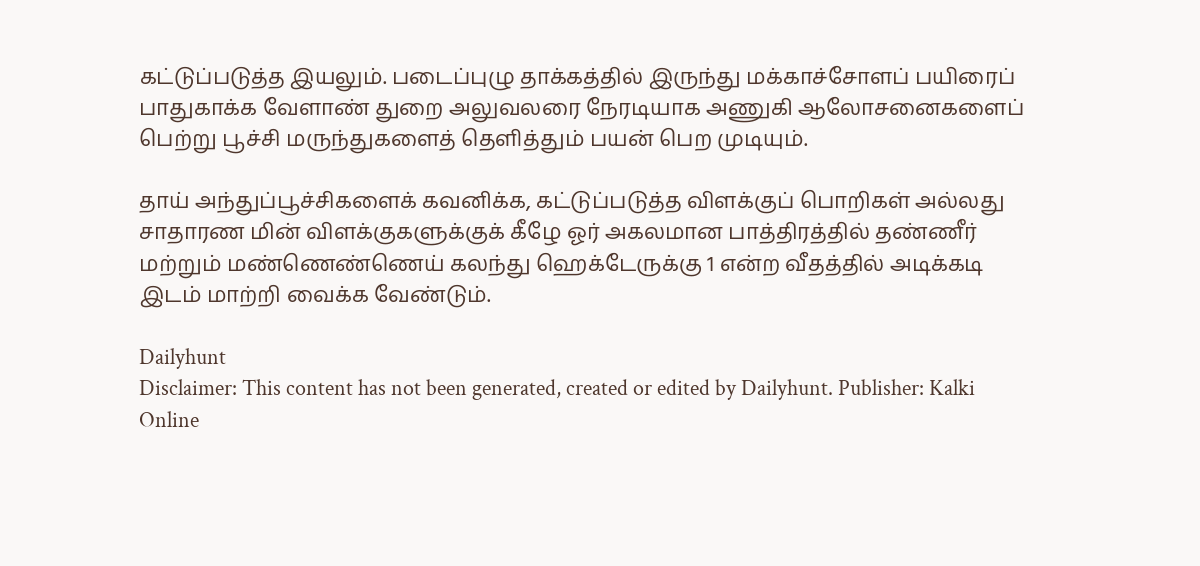கட்டுப்படுத்த இயலும். படைப்புழு தாக்கத்தில் இருந்து மக்காச்சோளப் பயிரைப் பாதுகாக்க வேளாண் துறை அலுவலரை நேரடியாக அணுகி ஆலோசனைகளைப் பெற்று பூச்சி மருந்துகளைத் தெளித்தும் பயன் பெற முடியும்.

தாய் அந்துப்பூச்சிகளைக் கவனிக்க, கட்டுப்படுத்த விளக்குப் பொறிகள் அல்லது சாதாரண மின் விளக்குகளுக்குக் கீழே ஓர் அகலமான பாத்திரத்தில் தண்ணீர் மற்றும் மண்ணெண்ணெய் கலந்து ஹெக்டேருக்கு 1 என்ற வீதத்தில் அடிக்கடி இடம் மாற்றி வைக்க வேண்டும்.

Dailyhunt
Disclaimer: This content has not been generated, created or edited by Dailyhunt. Publisher: Kalki Online